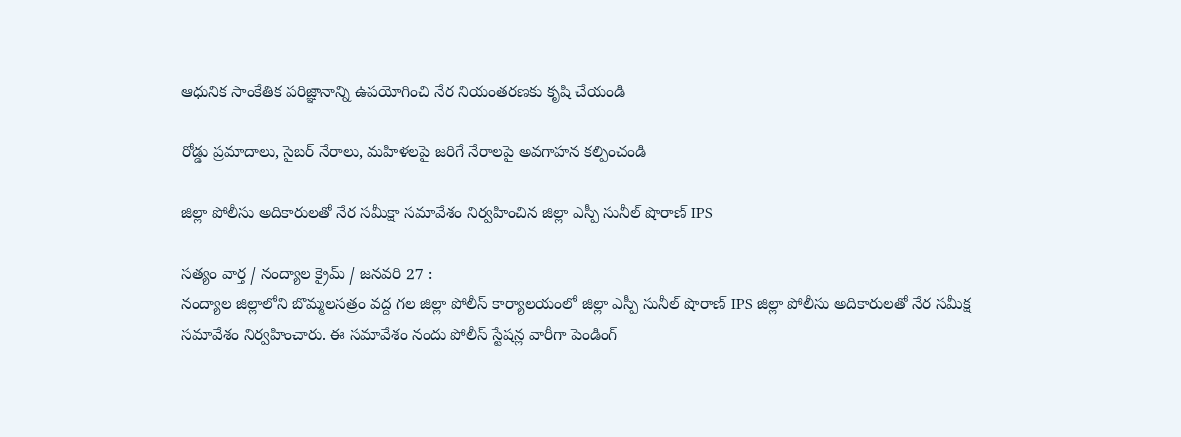ఆధునిక సాంకేతిక పరిజ్ఞానాన్ని ఉపయోగించి నేర నియంతరణకు కృషి చేయండి

రోడ్డు ప్రమాదాలు, సైబర్ నేరాలు, మహిళలపై జరిగే నేరాలపై అవగాహన కల్పించండి

జిల్లా పోలీసు అదికారులతో నేర సమీక్షా సమావేశం నిర్వహించిన జిల్లా ఎస్పీ సునీల్ షొరాణ్ IPS

సత్యం వార్త / నంద్యాల క్రైమ్ / జనవరి 27 :
నంద్యాల జిల్లాలోని బొమ్మలసత్రం వద్ద గల జిల్లా పోలీస్ కార్యాలయంలో జిల్లా ఎస్పీ సునీల్ షొరాణ్ IPS జిల్లా పోలీసు అదికారులతో నేర సమీక్ష సమావేశం నిర్వహించారు. ఈ సమావేశం నందు పోలీస్ స్టేషన్ల వారీగా పెండింగ్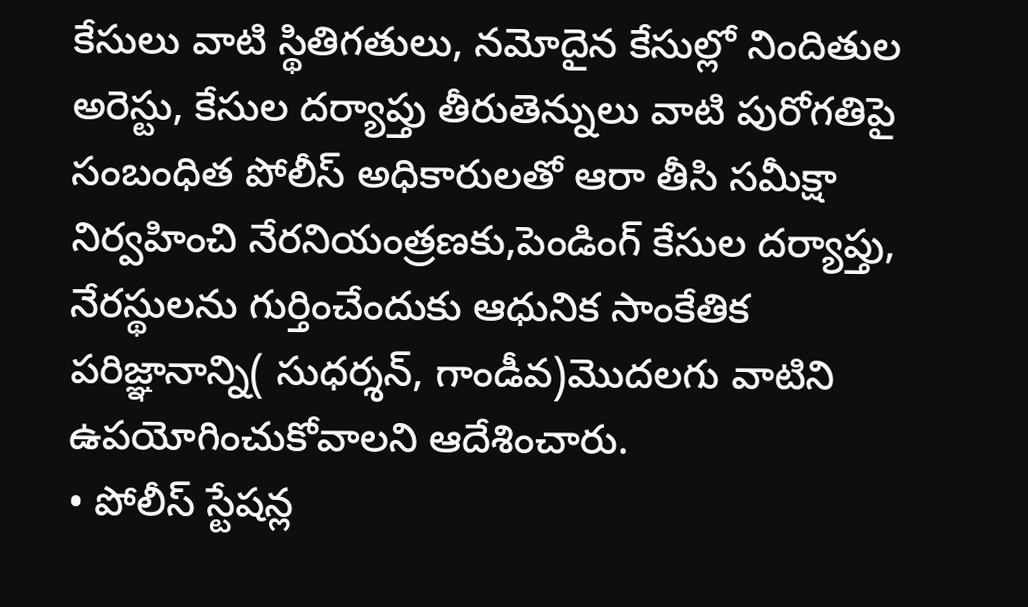కేసులు వాటి స్థితిగతులు, నమోదైన కేసుల్లో నిందితుల అరెస్టు, కేసుల దర్యాప్తు తీరుతెన్నులు వాటి పురోగతిపై సంబంధిత పోలీస్ అధికారులతో ఆరా తీసి సమీక్షా నిర్వహించి నేరనియంత్రణకు,పెండింగ్‌ కేసుల దర్యాప్తు, నేరస్థులను గుర్తించేందుకు ఆధునిక సాంకేతిక పరిజ్ఞానాన్ని( సుధర్శన్, గాండీవ)మొదలగు వాటిని ఉపయోగించుకోవాలని ఆదేశించారు.
• పోలీస్ స్టేషన్ల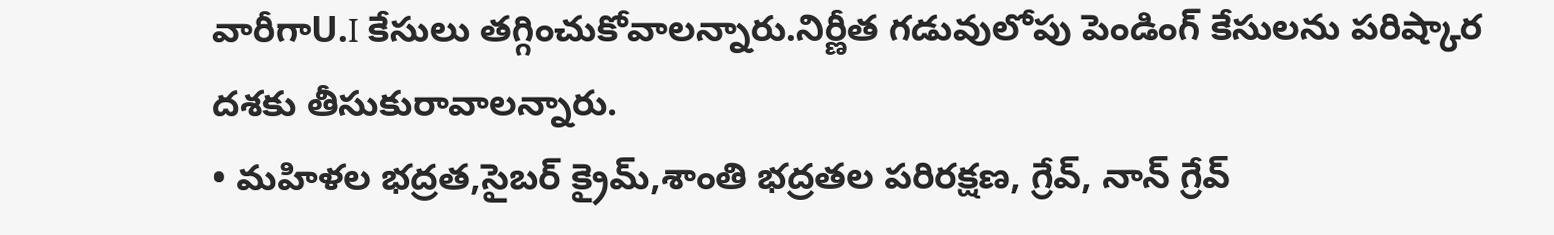వారీగాU.I కేసులు తగ్గించుకోవాలన్నారు.నిర్ణీత గడువులోపు పెండింగ్ కేసులను పరిష్కార దశకు తీసుకురావాలన్నారు.
• మహిళల భద్రత,సైబర్ క్రైమ్,శాంతి భద్రతల పరిరక్షణ, గ్రేవ్‌, నాన్‌ గ్రేవ్‌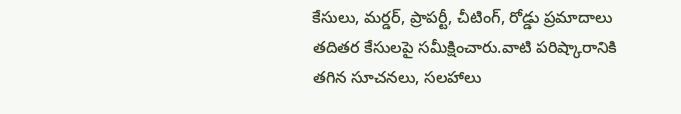కేసులు, మర్డర్‌, ప్రాపర్టీ, చీటింగ్‌, రోడ్డు ప్రమాదాలు తదితర కేసులపై సమీక్షించారు.వాటి పరిష్కారానికి తగిన సూచనలు, సలహాలు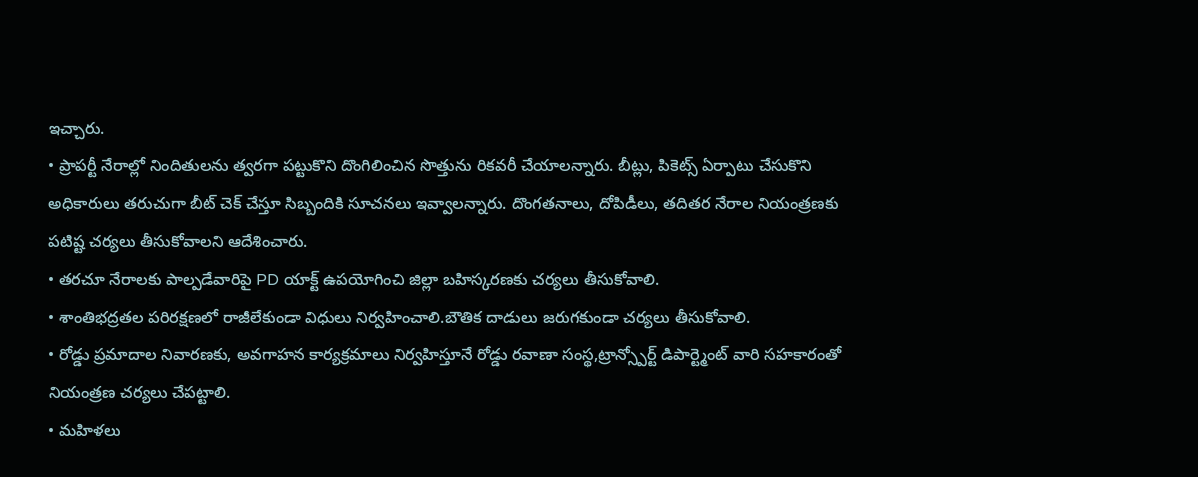ఇచ్చారు.
• ప్రాపర్టీ నేరాల్లో నిందితులను త్వరగా పట్టుకొని దొంగిలించిన సొత్తును రికవరీ చేయాలన్నారు. బీట్లు, పికెట్స్ ఏర్పాటు చేసుకొని అధికారులు తరుచుగా బీట్ చెక్ చేస్తూ సిబ్బందికి సూచనలు ఇవ్వాలన్నారు. దొంగతనాలు, దోపిడీలు, తదితర నేరాల నియంత్రణకు పటిష్ట చర్యలు తీసుకోవాలని ఆదేశించారు.
• తరచూ నేరాలకు పాల్పడేవారిపై PD యాక్ట్ ఉపయోగించి జిల్లా బహిస్కరణకు చర్యలు తీసుకోవాలి.
• శాంతిభద్రతల పరిరక్షణలో రాజీలేకుండా విధులు నిర్వహించాలి.బౌతిక దాడులు జరుగకుండా చర్యలు తీసుకోవాలి.
• రోడ్డు ప్రమాదాల నివారణకు, అవగాహన కార్యక్రమాలు నిర్వహిస్తూనే రోడ్డు రవాణా సంస్థ,ట్రాన్స్పోర్ట్ డిపార్ట్మెంట్ వారి సహకారంతో నియంత్రణ చర్యలు చేపట్టాలి.
• మహిళలు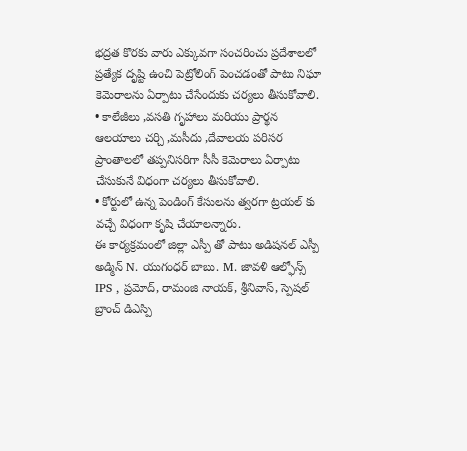భద్రత కొరకు వారు ఎక్కువగా సంచరించు ప్రదేశాలలో ప్రత్యేక దృష్టి ఉంచి పెట్రోలింగ్ పెంచడంతో పాటు నిఘా కెమెరాలను ఏర్పాటు చేసేందుకు చర్యలు తీసుకోవాలి.
• కాలేజీలు ,వసతి గృహాలు మరియు ప్రార్థన ఆలయాలు చర్చి ,మసీదు ,దేవాలయ పరిసర ప్రాంతాలలో తప్పనిసరిగా సీసీ కెమెరాలు ఏర్పాటు చేసుకునే విధంగా చర్యలు తీసుకోవాలి.
• కోర్టులో ఉన్న పెండింగ్ కేసులను త్వరగా ట్రయల్ కు వచ్చే విధంగా కృషి చేయాలన్నారు.
ఈ కార్యక్రమంలో జిల్లా ఎస్పీ తో పాటు అడిషనల్ ఎస్పీ అడ్మిన్ N. యుగంధర్ బాబు. M. జావళి ఆల్ఫోన్స్ IPS , ప్రమోద్, రామంజి నాయక్, శ్రీనివాస్, స్పెషల్ బ్రాంచ్ డిఎస్పి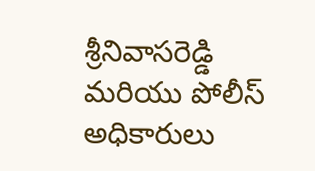శ్రీనివాసరెడ్డి మరియు పోలీస్ అధికారులు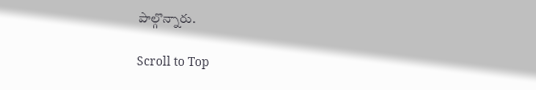పాల్గొన్నారు.

Scroll to Top